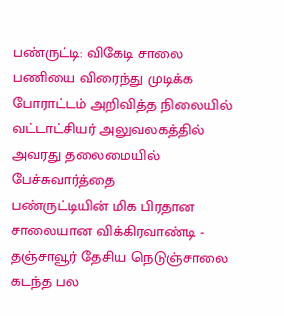பண்ருட்டி: விகேடி சாலை பணியை விரைந்து முடிக்க போராட்டம் அறிவித்த நிலையில் வட்டாட்சியர் அலுவலகத்தில் அவரது தலைமையில் பேச்சுவார்த்தை
பண்ருட்டியின் மிக பிரதான சாலையான விக்கிரவாண்டி - தஞ்சாவூர் தேசிய நெடுஞ்சாலை கடந்த பல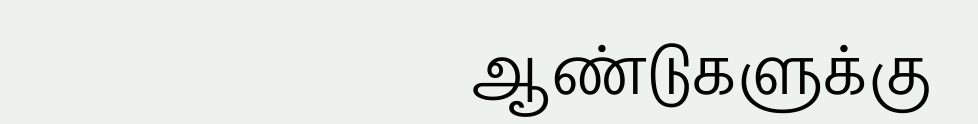ஆண்டுகளுக்கு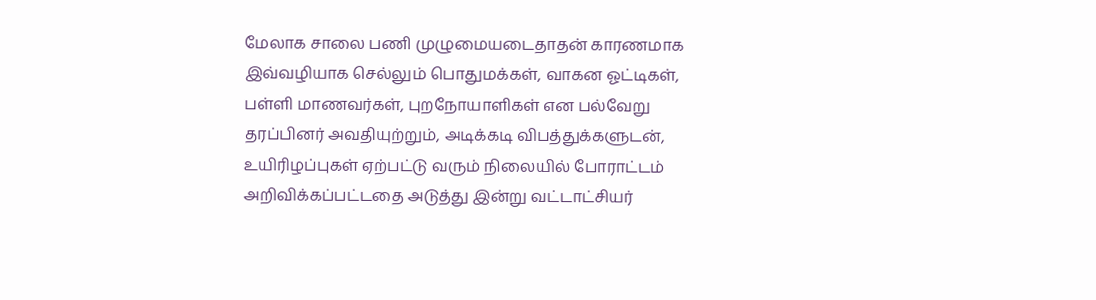மேலாக சாலை பணி முழுமையடைதாதன் காரணமாக இவ்வழியாக செல்லும் பொதுமக்கள், வாகன ஓட்டிகள், பள்ளி மாணவர்கள், புறநோயாளிகள் என பல்வேறு தரப்பினர் அவதியுற்றும், அடிக்கடி விபத்துக்களுடன், உயிரிழப்புகள் ஏற்பட்டு வரும் நிலையில் போராட்டம் அறிவிக்கப்பட்டதை அடுத்து இன்று வட்டாட்சியர்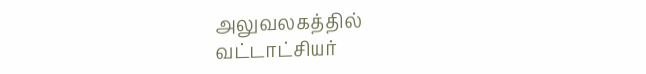அலுவலகத்தில் வட்டாட்சியர்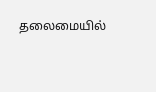தலைமையில்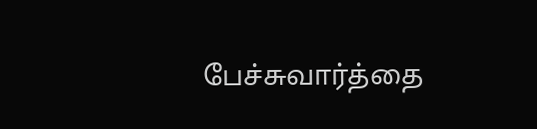பேச்சுவார்த்தை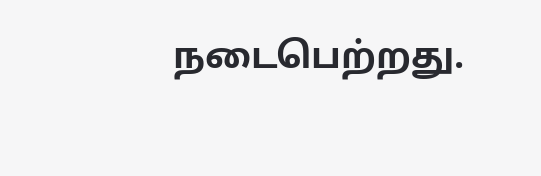நடைபெற்றது.